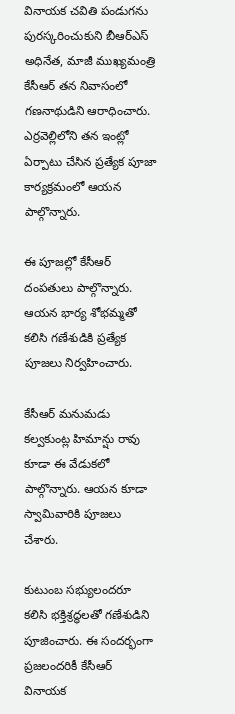వినాయక చవితి పండుగను పురస్కరించుకుని బీఆర్‌ఎస్ అధినేత, మాజీ ముఖ్యమంత్రి కేసీఆర్ తన నివాసంలో గణనాథుడిని ఆరాధించారు. ఎర్రవెల్లిలోని తన ఇంట్లో ఏర్పాటు చేసిన ప్రత్యేక పూజా కార్యక్రమంలో ఆయన పాల్గొన్నారు.

ఈ పూజల్లో కేసీఆర్ దంపతులు పాల్గొన్నారు. ఆయన భార్య శోభమ్మతో కలిసి గణేశుడికి ప్రత్యేక పూజలు నిర్వహించారు.

కేసీఆర్ మనుమడు కల్వకుంట్ల హిమాన్షు రావు కూడా ఈ వేడుకలో పాల్గొన్నారు. ఆయన కూడా స్వామివారికి పూజలు చేశారు.

కుటుంబ సభ్యులందరూ కలిసి భక్తిశ్రద్ధలతో గణేశుడిని పూజించారు. ఈ సందర్భంగా ప్రజలందరికీ కేసీఆర్ వినాయక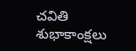చవితి శుభాకాంక్షలు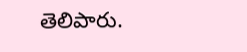తెలిపారు.